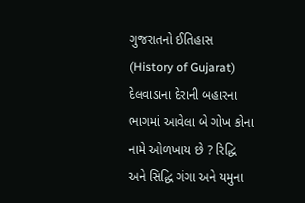ગુજરાતનો ઈતિહાસ (History of Gujarat) દેલવાડાના દેરાની બહારના ભાગમાં આવેલા બે ગોખ કોના નામે ઓળખાય છે ? રિદ્ધિ અને સિદ્ધિ ગંગા અને યમુના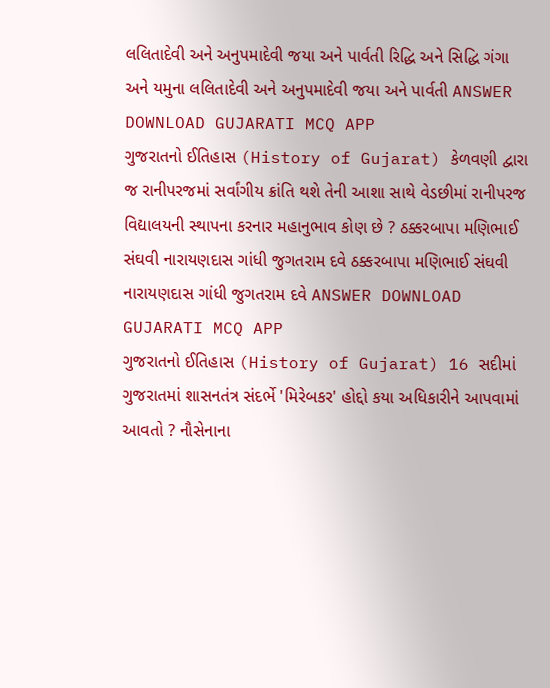લલિતાદેવી અને અનુપમાદેવી જયા અને પાર્વતી રિદ્ધિ અને સિદ્ધિ ગંગા અને યમુના લલિતાદેવી અને અનુપમાદેવી જયા અને પાર્વતી ANSWER DOWNLOAD GUJARATI MCQ APP
ગુજરાતનો ઈતિહાસ (History of Gujarat) કેળવણી દ્વારા જ રાનીપરજમાં સર્વાંગીય ક્રાંતિ થશે તેની આશા સાથે વેડછીમાં રાનીપરજ વિદ્યાલયની સ્થાપના કરનાર મહાનુભાવ કોણ છે ? ઠક્કરબાપા મણિભાઈ સંઘવી નારાયણદાસ ગાંધી જુગતરામ દવે ઠક્કરબાપા મણિભાઈ સંઘવી નારાયણદાસ ગાંધી જુગતરામ દવે ANSWER DOWNLOAD GUJARATI MCQ APP
ગુજરાતનો ઈતિહાસ (History of Gujarat) 16 સદીમાં ગુજરાતમાં શાસનતંત્ર સંદર્ભે 'મિરેબકર' હોદ્દો કયા અધિકારીને આપવામાં આવતો ? નૌસેનાના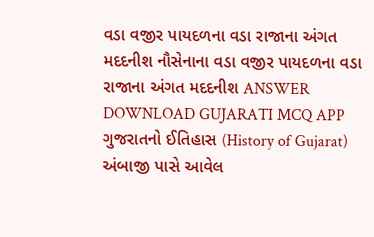વડા વજીર પાયદળના વડા રાજાના અંગત મદદનીશ નૌસેનાના વડા વજીર પાયદળના વડા રાજાના અંગત મદદનીશ ANSWER DOWNLOAD GUJARATI MCQ APP
ગુજરાતનો ઈતિહાસ (History of Gujarat) અંબાજી પાસે આવેલ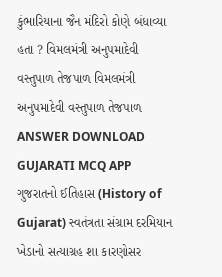કુંભારિયાના જૈન મંદિરો કોણે બંધાવ્યા હતા ? વિમલમંત્રી અનુપમાદેવી વસ્તુપાળ તેજપાળ વિમલમંત્રી અનુપમાદેવી વસ્તુપાળ તેજપાળ ANSWER DOWNLOAD GUJARATI MCQ APP
ગુજરાતનો ઈતિહાસ (History of Gujarat) સ્વતંત્રતા સંગ્રામ દરમિયાન ખેડાનો સત્યાગ્રહ શા કારણોસર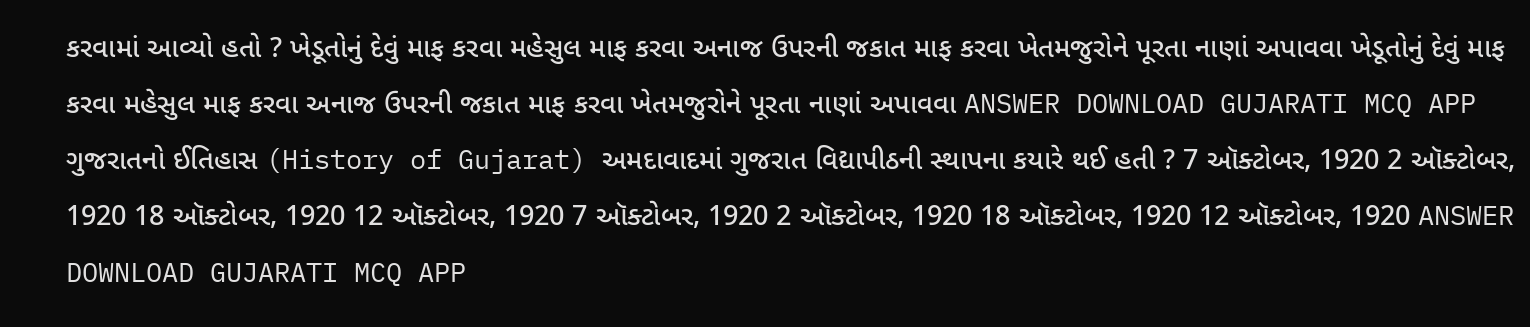કરવામાં આવ્યો હતો ? ખેડૂતોનું દેવું માફ કરવા મહેસુલ માફ કરવા અનાજ ઉપરની જકાત માફ કરવા ખેતમજુરોને પૂરતા નાણાં અપાવવા ખેડૂતોનું દેવું માફ કરવા મહેસુલ માફ કરવા અનાજ ઉપરની જકાત માફ કરવા ખેતમજુરોને પૂરતા નાણાં અપાવવા ANSWER DOWNLOAD GUJARATI MCQ APP
ગુજરાતનો ઈતિહાસ (History of Gujarat) અમદાવાદમાં ગુજરાત વિદ્યાપીઠની સ્થાપના કયારે થઈ હતી ? 7 ઑક્ટોબર, 1920 2 ઑક્ટોબર, 1920 18 ઑક્ટોબર, 1920 12 ઑક્ટોબર, 1920 7 ઑક્ટોબર, 1920 2 ઑક્ટોબર, 1920 18 ઑક્ટોબર, 1920 12 ઑક્ટોબર, 1920 ANSWER DOWNLOAD GUJARATI MCQ APP